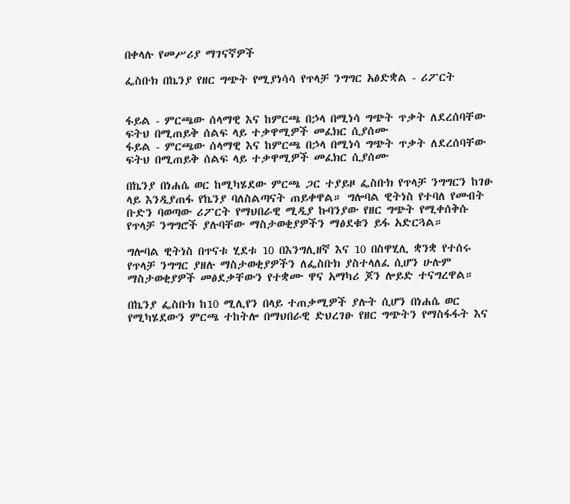በቀላሉ የመሥሪያ ማገናኛዎች

ፌስቡክ በኬንያ የዘር ግጭት የሚያነሳሳ የጥላቻ ንግግር አፅድቋል - ሪፖርት


ፋይል - ምርጫው ሰላማዊ እና ከምርጫ በኃላ በሚነሳ ግጭት ጥቃት ለደረሰባቸው ፍትህ በሚጠይቅ ሰልፍ ላይ ተቃዋሚዎች መፈክር ሲያሰሙ
ፋይል - ምርጫው ሰላማዊ እና ከምርጫ በኃላ በሚነሳ ግጭት ጥቃት ለደረሰባቸው ፍትህ በሚጠይቅ ሰልፍ ላይ ተቃዋሚዎች መፈክር ሲያሰሙ

በኬንያ በነሐሴ ወር ከሚካሄደው ምርጫ ጋር ተያይዞ ፌስቡክ የጥላቻ ንግግርን ከገፁ ላይ እንዲያጠፋ የኬንያ ባለስልጣናት ጠይቀዋል። ግሎባል ዊትነስ የተባለ የመብት ቡድን ባወጣው ሪፖርት የማህበራዊ ሚዲያ ኩባንያው የዘር ግጭት የሚቀሰቅሱ የጥላቻ ንግግሮች ያሉባቸው ማስታወቂያዎችን ማፅደቁን ይፋ አድርጓል።

ግሎባል ዊትነስ በጥናቱ ሂደቱ 10 በእንግሊዘኛ እና 10 በስዋሂሊ ቋንቋ የተሰሩ የጥላቻ ንግግር ያዘሉ ማስታወቂያዎችን ለፌስቡክ ያስተላለፈ ሲሆን ሁሉም ማስታወቂያዎች መፅደቃቸውን የተቋሙ ዋና አማካሪ ጆን ሎይድ ተናግረዋል።

በኬንያ ፌስቡክ ከ10 ሚሊየን በላይ ተጠቃሚዎች ያሉት ሲሆን በነሐሴ ወር የሚካሄደውን ምርጫ ተከትሎ በማህበራዊ ድህረገፁ የዘር ግጭትን የማስፋፋት እና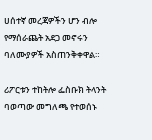ሀሰተኛ መረጃዎችን ሆን ብሎ የማሰራጨት አደጋ መኖሩን ባለሙያዎች አስጠንቅቀዋል።

ሪፖርቱን ተከትሎ ፌስቡክ ትላንት ባወጣው መግለጫ የተወሰኑ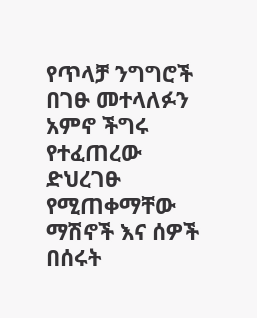የጥላቻ ንግግሮች በገፁ መተላለፉን አምኖ ችግሩ የተፈጠረው ድህረገፁ የሚጠቀማቸው ማሽኖች እና ሰዎች በሰሩት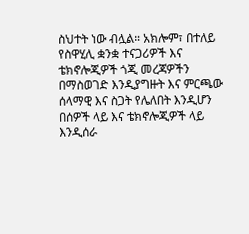ስህተት ነው ብሏል። አክሎም፣ በተለይ የስዋሂሊ ቋንቋ ተናጋሪዎች እና ቴክኖሎጂዎች ጎጂ መረጃዎችን በማስወገድ እንዲያግዙት እና ምርጫው ሰላማዊ እና ስጋት የሌለበት እንዲሆን በሰዎች ላይ እና ቴክኖሎጂዎች ላይ እንዲሰራ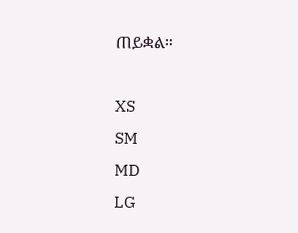ጠይቋል።

XS
SM
MD
LG